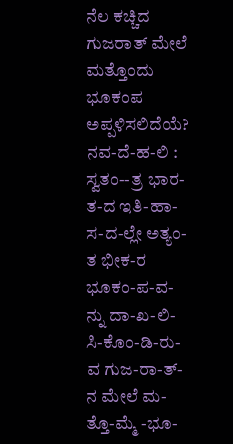ನೆಲ ಕಚ್ಚಿದ ಗುಜರಾತ್ ಮೇಲೆ ಮತ್ತೊಂದು ಭೂಕಂಪ ಅಪ್ಪಳಿಸಲಿದೆಯೆ?
ನವ-ದೆ-ಹ-ಲಿ : ಸ್ವತಂ--ತ್ರ ಭಾರ-ತ-ದ ಇತಿ-ಹಾ-ಸ-ದ-ಲ್ಲೇ ಅತ್ಯಂ-ತ ಭೀಕ-ರ ಭೂಕಂ-ಪ-ವ-ನ್ನು ದಾ-ಖ-ಲಿ-ಸಿ-ಕೊಂ-ಡಿ-ರು-ವ ಗುಜ-ರಾ-ತ್-ನ ಮೇಲೆ ಮ-ತ್ತೊ-ಮ್ಮೆ -ಭೂ-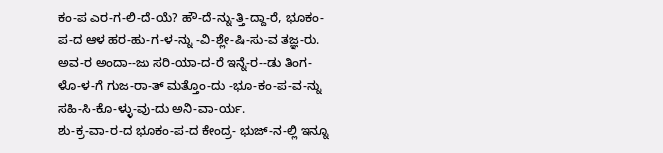ಕಂ-ಪ ಎರ-ಗ-ಲಿ-ದೆ-ಯೆ? ಹೌ-ದೆ-ನ್ನು-ತ್ತಿ-ದ್ದಾ-ರೆ, ಭೂಕಂ-ಪ-ದ ಆಳ ಹರ-ಹು-ಗ-ಳ-ನ್ನು -ವಿ-ಶ್ಲೇ-ಷಿ-ಸು-ವ ತಜ್ಞ-ರು. ಅವ-ರ ಅಂದಾ--ಜು ಸರಿ-ಯಾ-ದ-ರೆ ಇನ್ನೆ-ರ--ಡು ತಿಂಗ-ಳೊ-ಳ-ಗೆ ಗುಜ-ರಾ-ತ್ ಮತ್ತೊಂ-ದು -ಭೂ-ಕಂ-ಪ-ವ-ನ್ನು ಸಹಿ-ಸಿ-ಕೊ-ಳ್ಳು-ವು-ದು ಅನಿ-ವಾ-ರ್ಯ.
ಶು-ಕ್ರ-ವಾ-ರ-ದ ಭೂಕಂ-ಪ-ದ ಕೇಂದ್ರ- ಭುಜ್-ನ-ಲ್ಲಿ ಇನ್ನೂ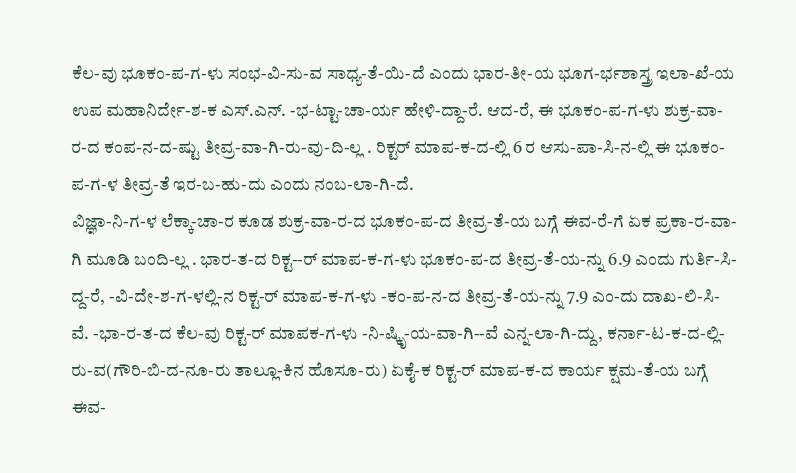ಕೆಲ-ವು ಭೂಕಂ-ಪ-ಗ-ಳು ಸಂಭ-ವಿ-ಸು-ವ ಸಾಧ್ಯ-ತೆ-ಯಿ-ದೆ ಎಂದು ಭಾರ-ತೀ-ಯ ಭೂಗ-ರ್ಭಶಾಸ್ತ್ರ ಇಲಾ-ಖೆ-ಯ ಉಪ ಮಹಾನಿರ್ದೇ-ಶ-ಕ ಎಸ್.ಎನ್. -ಭ-ಟ್ಟಾ-ಚಾ-ರ್ಯ ಹೇಳಿ-ದ್ದಾ-ರೆ. ಆದ-ರೆ, ಈ ಭೂಕಂ-ಪ-ಗ-ಳು ಶುಕ್ರ-ವಾ-ರ-ದ ಕಂಪ-ನ-ದ-ಷ್ಟು ತೀವ್ರ-ವಾ-ಗಿ-ರು-ವು-ದಿ-ಲ್ಲ . ರಿಕ್ಟರ್ ಮಾಪ-ಕ-ದ-ಲ್ಲಿ 6 ರ ಆಸು-ಪಾ-ಸಿ-ನ-ಲ್ಲಿ ಈ ಭೂಕಂ-ಪ-ಗ-ಳ ತೀವ್ರ-ತೆ ಇರ-ಬ-ಹು-ದು ಎಂದು ನಂಬ-ಲಾ-ಗಿ-ದೆ.
ವಿಜ್ಞಾ-ನಿ-ಗ-ಳ ಲೆಕ್ಕಾ-ಚಾ-ರ ಕೂಡ ಶುಕ್ರ-ವಾ-ರ-ದ ಭೂಕಂ-ಪ-ದ ತೀವ್ರ-ತೆ-ಯ ಬಗ್ಗೆ ಈವ-ರೆ-ಗೆ ಏಕ ಪ್ರಕಾ-ರ-ವಾ-ಗಿ ಮೂಡಿ ಬಂದಿ-ಲ್ಲ . ಭಾರ-ತ-ದ ರಿಕ್ಟ--ರ್ ಮಾಪ-ಕ-ಗ-ಳು ಭೂಕಂ-ಪ-ದ ತೀವ್ರ-ತೆ-ಯ-ನ್ನು 6.9 ಎಂದು ಗುರ್ತಿ-ಸಿ-ದ್ದ-ರೆ, -ವಿ-ದೇ-ಶ-ಗ-ಳಲ್ಲಿ-ನ ರಿಕ್ಟ-ರ್ ಮಾಪ-ಕ-ಗ-ಳು -ಕಂ-ಪ-ನ-ದ ತೀವ್ರ-ತೆ-ಯ-ನ್ನು 7.9 ಎಂ-ದು ದಾಖ-ಲಿ-ಸಿ-ವೆ. -ಭಾ-ರ-ತ-ದ ಕೆಲ-ವು ರಿಕ್ಟ-ರ್ ಮಾಪಕ-ಗ-ಳು -ನಿ-ಷ್ಕಿೃ-ಯ-ವಾ-ಗಿ--ವೆ ಎನ್ನ-ಲಾ-ಗಿ-ದ್ದು, ಕರ್ನಾ-ಟ-ಕ-ದ-ಲ್ಲಿ-ರು-ವ(ಗೌರಿ-ಬಿ-ದ-ನೂ-ರು ತಾಲ್ಲೂ-ಕಿನ ಹೊಸೂ-ರು) ಏಕೈ-ಕ ರಿಕ್ಟ-ರ್ ಮಾಪ-ಕ-ದ ಕಾರ್ಯ ಕ್ಷಮ-ತೆ-ಯ ಬಗ್ಗೆ ಈವ-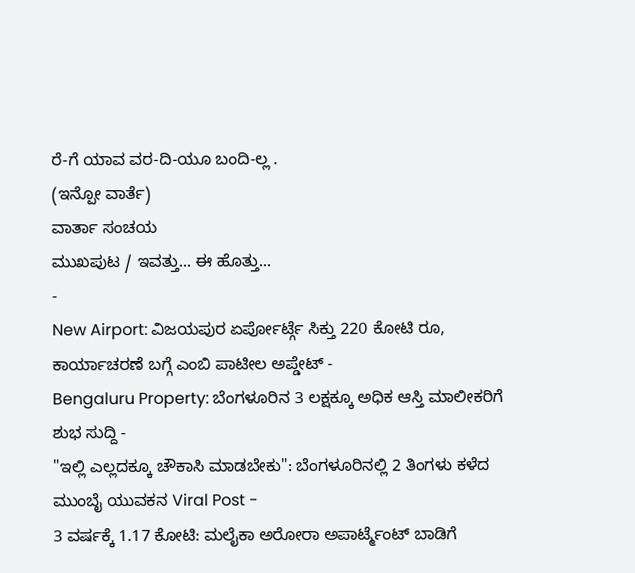ರೆ-ಗೆ ಯಾವ ವರ-ದಿ-ಯೂ ಬಂದಿ-ಲ್ಲ .
(ಇನ್ಪೋ ವಾರ್ತೆ)
ವಾರ್ತಾ ಸಂಚಯ
ಮುಖಪುಟ / ಇವತ್ತು... ಈ ಹೊತ್ತು...
-
New Airport: ವಿಜಯಪುರ ಏರ್ಪೋರ್ಟ್ಗೆ ಸಿಕ್ತು 220 ಕೋಟಿ ರೂ, ಕಾರ್ಯಾಚರಣೆ ಬಗ್ಗೆ ಎಂಬಿ ಪಾಟೀಲ ಅಪ್ಡೇಟ್ -
Bengaluru Property: ಬೆಂಗಳೂರಿನ 3 ಲಕ್ಷಕ್ಕೂ ಅಧಿಕ ಆಸ್ತಿ ಮಾಲೀಕರಿಗೆ ಶುಭ ಸುದ್ದಿ -
"ಇಲ್ಲಿ ಎಲ್ಲದಕ್ಕೂ ಚೌಕಾಸಿ ಮಾಡಬೇಕು": ಬೆಂಗಳೂರಿನಲ್ಲಿ 2 ತಿಂಗಳು ಕಳೆದ ಮುಂಬೈ ಯುವಕನ Viral Post -
3 ವರ್ಷಕ್ಕೆ 1.17 ಕೋಟಿ: ಮಲೈಕಾ ಅರೋರಾ ಅಪಾರ್ಟ್ಮೆಂಟ್ ಬಾಡಿಗೆ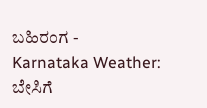ಬಹಿರಂಗ -
Karnataka Weather: ಬೇಸಿಗೆ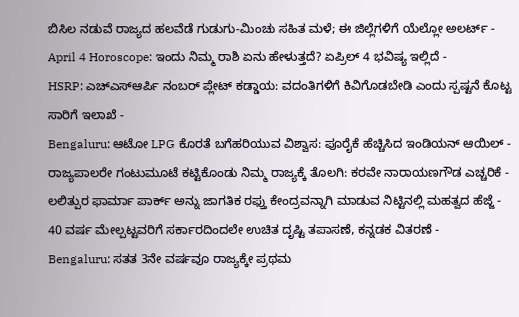ಬಿಸಿಲ ನಡುವೆ ರಾಜ್ಯದ ಹಲವೆಡೆ ಗುಡುಗು-ಮಿಂಚು ಸಹಿತ ಮಳೆ; ಈ ಜಿಲ್ಲೆಗಳಿಗೆ ಯೆಲ್ಲೋ ಅಲರ್ಟ್ -
April 4 Horoscope: ಇಂದು ನಿಮ್ಮ ರಾಶಿ ಏನು ಹೇಳುತ್ತದೆ? ಏಪ್ರಿಲ್ 4 ಭವಿಷ್ಯ ಇಲ್ಲಿದೆ -
HSRP: ಎಚ್ಎಸ್ಆರ್ಪಿ ನಂಬರ್ ಪ್ಲೇಟ್ ಕಡ್ಡಾಯ: ವದಂತಿಗಳಿಗೆ ಕಿವಿಗೊಡಬೇಡಿ ಎಂದು ಸ್ಪಷ್ಟನೆ ಕೊಟ್ಟ ಸಾರಿಗೆ ಇಲಾಖೆ -
Bengaluru: ಆಟೋ LPG ಕೊರತೆ ಬಗೆಹರಿಯುವ ವಿಶ್ವಾಸ: ಪೂರೈಕೆ ಹೆಚ್ಚಿಸಿದ ಇಂಡಿಯನ್ ಆಯಿಲ್ -
ರಾಜ್ಯಪಾಲರೇ ಗಂಟುಮೂಟೆ ಕಟ್ಟಿಕೊಂಡು ನಿಮ್ಮ ರಾಜ್ಯಕ್ಕೆ ತೊಲಗಿ: ಕರವೇ ನಾರಾಯಣಗೌಡ ಎಚ್ಚರಿಕೆ -
ಲಲಿತ್ಪುರ ಫಾರ್ಮಾ ಪಾರ್ಕ್ ಅನ್ನು ಜಾಗತಿಕ ರಫ್ತು ಕೇಂದ್ರವನ್ನಾಗಿ ಮಾಡುವ ನಿಟ್ಟಿನಲ್ಲಿ ಮಹತ್ವದ ಹೆಜ್ಜೆ -
40 ವರ್ಷ ಮೇಲ್ಪಟ್ಟವರಿಗೆ ಸರ್ಕಾರದಿಂದಲೇ ಉಚಿತ ದೃಷ್ಟಿ ತಪಾಸಣೆ, ಕನ್ನಡಕ ವಿತರಣೆ -
Bengaluru: ಸತತ 3ನೇ ವರ್ಷವೂ ರಾಜ್ಯಕ್ಕೇ ಪ್ರಥಮ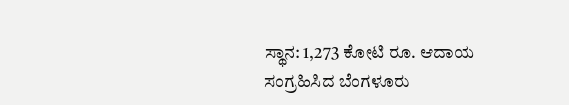ಸ್ಥಾನ: 1,273 ಕೋಟಿ ರೂ. ಆದಾಯ ಸಂಗ್ರಹಿಸಿದ ಬೆಂಗಳೂರು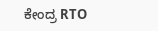ಕೇಂದ್ರ RTO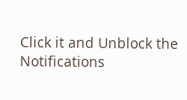Click it and Unblock the Notifications